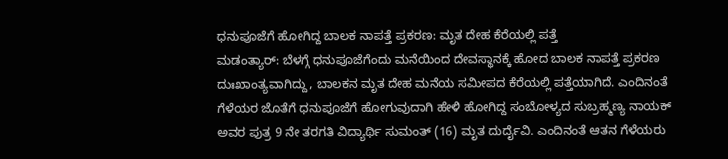ಧನುಪೂಜೆಗೆ ಹೋಗಿದ್ದ ಬಾಲಕ ನಾಪತ್ತೆ ಪ್ರಕರಣ: ಮೃತ ದೇಹ ಕೆರೆಯಲ್ಲಿ ಪತ್ತೆ
ಮಡಂತ್ಯಾರ್: ಬೆಳಗ್ಗೆ ಧನುಪೂಜೆಗೆಂದು ಮನೆಯಿಂದ ದೇವಸ್ಥಾನಕ್ಕೆ ಹೋದ ಬಾಲಕ ನಾಪತ್ತೆ ಪ್ರಕರಣ ದುಃಖಾಂತ್ಯವಾಗಿದ್ದು, ಬಾಲಕನ ಮೃತ ದೇಹ ಮನೆಯ ಸಮೀಪದ ಕೆರೆಯಲ್ಲಿ ಪತ್ತೆಯಾಗಿದೆ. ಎಂದಿನಂತೆ ಗೆಳೆಯರ ಜೊತೆಗೆ ಧನುಪೂಜೆಗೆ ಹೋಗುವುದಾಗಿ ಹೇಳಿ ಹೋಗಿದ್ದ ಸಂಬೋಳ್ಯದ ಸುಬ್ರಹ್ಮಣ್ಯ ನಾಯಕ್ ಅವರ ಪುತ್ರ 9 ನೇ ತರಗತಿ ವಿದ್ಯಾರ್ಥಿ ಸುಮಂತ್ (16) ಮೃತ ದುರ್ದೈವಿ. ಎಂದಿನಂತೆ ಆತನ ಗೆಳೆಯರು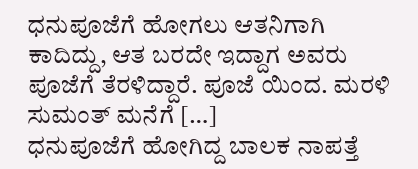ಧನುಪೂಜೆಗೆ ಹೋಗಲು ಆತನಿಗಾಗಿ ಕಾದಿದ್ದು, ಆತ ಬರದೇ ಇದ್ದಾಗ ಅವರು ಪೂಜೆಗೆ ತೆರಳಿದ್ದಾರೆ. ಪೂಜೆ ಯಿಂದ. ಮರಳಿ ಸುಮಂತ್ ಮನೆಗೆ […]
ಧನುಪೂಜೆಗೆ ಹೋಗಿದ್ದ ಬಾಲಕ ನಾಪತ್ತೆ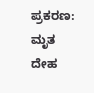ಪ್ರಕರಣ: ಮೃತ ದೇಹ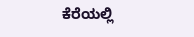ಕೆರೆಯಲ್ಲಿ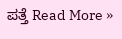ಪತ್ತೆ Read More »